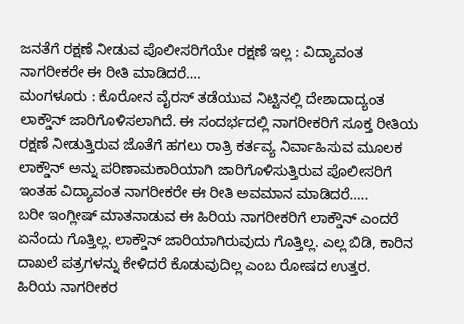ಜನತೆಗೆ ರಕ್ಷಣೆ ನೀಡುವ ಪೊಲೀಸರಿಗೆಯೇ ರಕ್ಷಣೆ ಇಲ್ಲ : ವಿದ್ಯಾವಂತ ನಾಗರೀಕರೇ ಈ ರೀತಿ ಮಾಡಿದರೆ….
ಮಂಗಳೂರು : ಕೊರೋನ ವೈರಸ್ ತಡೆಯುವ ನಿಟ್ಟಿನಲ್ಲಿ ದೇಶಾದಾದ್ಯಂತ ಲಾಕ್ಡೌನ್ ಜಾರಿಗೊಳಿಸಲಾಗಿದೆ. ಈ ಸಂದರ್ಭದಲ್ಲಿ ನಾಗರೀಕರಿಗೆ ಸೂಕ್ತ ರೀತಿಯ ರಕ್ಷಣೆ ನೀಡುತ್ತಿರುವ ಜೊತೆಗೆ ಹಗಲು ರಾತ್ರಿ ಕರ್ತವ್ಯ ನಿರ್ವಾಹಿಸುವ ಮೂಲಕ ಲಾಕ್ಡೌನ್ ಅನ್ನು ಪರಿಣಾಮಕಾರಿಯಾಗಿ ಜಾರಿಗೊಳಿಸುತ್ತಿರುವ ಪೊಲೀಸರಿಗೆ ಇಂತಹ ವಿದ್ಯಾವಂತ ನಾಗರೀಕರೇ ಈ ರೀತಿ ಅವಮಾನ ಮಾಡಿದರೆ…..
ಬರೀ ಇಂಗ್ಲೀಷ್ ಮಾತನಾಡುವ ಈ ಹಿರಿಯ ನಾಗರೀಕರಿಗೆ ಲಾಕ್ಡೌನ್ ಎಂದರೆ ಏನೆಂದು ಗೊತ್ತಿಲ್ಲ. ಲಾಕ್ಡೌನ್ ಜಾರಿಯಾಗಿರುವುದು ಗೊತ್ತಿಲ್ಲ. ಎಲ್ಲ ಬಿಡಿ, ಕಾರಿನ ದಾಖಲೆ ಪತ್ರಗಳನ್ನು ಕೇಳಿದರೆ ಕೊಡುವುದಿಲ್ಲ ಎಂಬ ರೋಷದ ಉತ್ತರ.
ಹಿರಿಯ ನಾಗರೀಕರ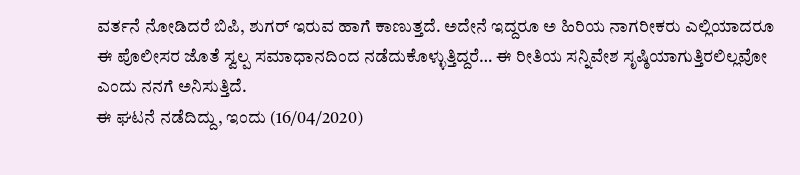ವರ್ತನೆ ನೋಡಿದರೆ ಬಿಪಿ, ಶುಗರ್ ಇರುವ ಹಾಗೆ ಕಾಣುತ್ತದೆ. ಅದೇನೆ ಇದ್ದರೂ ಅ ಹಿರಿಯ ನಾಗರೀಕರು ಎಲ್ಲಿಯಾದರೂ ಈ ಪೊಲೀಸರ ಜೊತೆ ಸ್ವಲ್ಪ ಸಮಾಧಾನದಿಂದ ನಡೆದುಕೊಳ್ಳುತ್ತಿದ್ದರೆ… ಈ ರೀತಿಯ ಸನ್ನಿವೇಶ ಸೃಷ್ಠಿಯಾಗುತ್ತಿರಲಿಲ್ಲವೋ ಎಂದು ನನಗೆ ಅನಿಸುತ್ತಿದೆ.
ಈ ಘಟನೆ ನಡೆದಿದ್ದು, ಇಂದು (16/04/2020)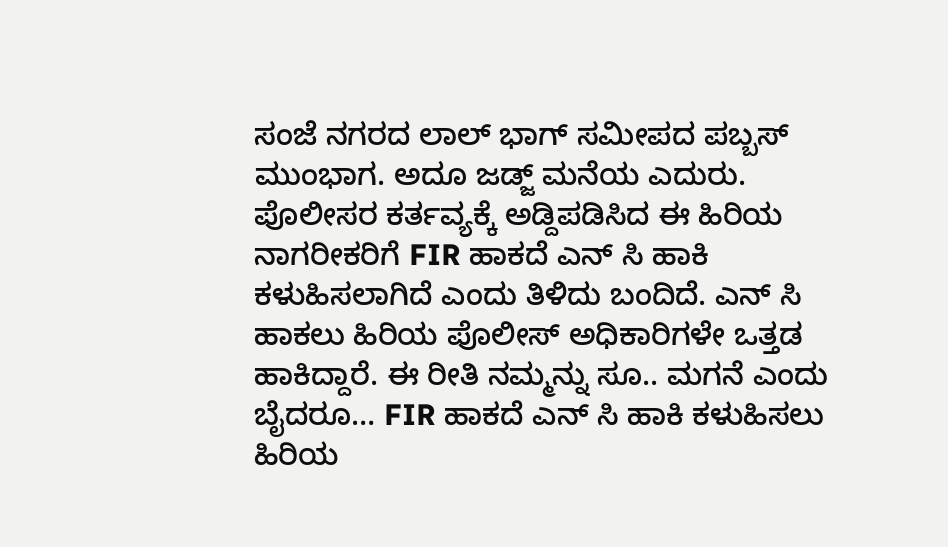ಸಂಜೆ ನಗರದ ಲಾಲ್ ಭಾಗ್ ಸಮೀಪದ ಪಬ್ಬಸ್ ಮುಂಭಾಗ. ಅದೂ ಜಡ್ಜ್ ಮನೆಯ ಎದುರು. ಪೊಲೀಸರ ಕರ್ತವ್ಯಕ್ಕೆ ಅಡ್ದಿಪಡಿಸಿದ ಈ ಹಿರಿಯ ನಾಗರೀಕರಿಗೆ FIR ಹಾಕದೆ ಎನ್ ಸಿ ಹಾಕಿ ಕಳುಹಿಸಲಾಗಿದೆ ಎಂದು ತಿಳಿದು ಬಂದಿದೆ. ಎನ್ ಸಿ ಹಾಕಲು ಹಿರಿಯ ಪೊಲೀಸ್ ಅಧಿಕಾರಿಗಳೇ ಒತ್ತಡ ಹಾಕಿದ್ದಾರೆ. ಈ ರೀತಿ ನಮ್ಮನ್ನು ಸೂ.. ಮಗನೆ ಎಂದು ಬೈದರೂ… FIR ಹಾಕದೆ ಎನ್ ಸಿ ಹಾಕಿ ಕಳುಹಿಸಲು ಹಿರಿಯ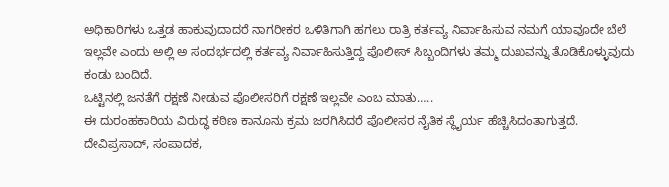ಅಧಿಕಾರಿಗಳು ಒತ್ತಡ ಹಾಕುವುದಾದರೆ ನಾಗರೀಕರ ಒಳಿತಿಗಾಗಿ ಹಗಲು ರಾತ್ರಿ ಕರ್ತವ್ಯ ನಿರ್ವಾಹಿಸುವ ನಮಗೆ ಯಾವೂದೇ ಬೆಲೆ ಇಲ್ಲವೇ ಎಂದು ಅಲ್ಲಿ ಅ ಸಂದರ್ಭದಲ್ಲಿ ಕರ್ತವ್ಯ ನಿರ್ವಾಹಿಸುತ್ತಿದ್ದ ಪೊಲೀಸ್ ಸಿಬ್ಬಂದಿಗಳು ತಮ್ಮ ದುಖವನ್ನು ತೊಡಿಕೊಳ್ಳುವುದು ಕಂಡು ಬಂದಿದೆ.
ಒಟ್ಟಿನಲ್ಲಿ ಜನತೆಗೆ ರಕ್ಷಣೆ ನೀಡುವ ಪೊಲೀಸರಿಗೆ ರಕ್ಷಣೆ ಇಲ್ಲವೇ ಎಂಬ ಮಾತು…..
ಈ ದುರಂಹಕಾರಿಯ ವಿರುದ್ಧ ಕಠಿಣ ಕಾನೂನು ಕ್ರಮ ಜರಗಿಸಿದರೆ ಪೊಲೀಸರ ನೈತಿಕ ಸ್ಥೈರ್ಯ ಹೆಚ್ಚಿಸಿದಂತಾಗುತ್ತದೆ.
ದೇವಿಪ್ರಸಾದ್, ಸಂಪಾದಕ,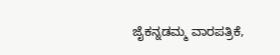ಜೈಕನ್ನಡಮ್ಮ ವಾರಪತ್ರಿಕೆ,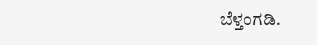ಬೆಳ್ತಂಗಡಿ.